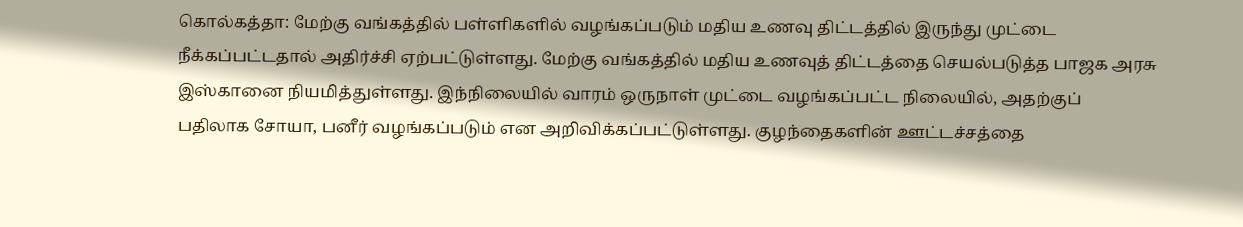கொல்கத்தா: மேற்கு வங்கத்தில் பள்ளிகளில் வழங்கப்படும் மதிய உணவு திட்டத்தில் இருந்து முட்டை நீக்கப்பட்டதால் அதிர்ச்சி ஏற்பட்டுள்ளது. மேற்கு வங்கத்தில் மதிய உணவுத் திட்டத்தை செயல்படுத்த பாஜக அரசு இஸ்கானை நியமித்துள்ளது. இந்நிலையில் வாரம் ஒருநாள் முட்டை வழங்கப்பட்ட நிலையில், அதற்குப் பதிலாக சோயா, பனீர் வழங்கப்படும் என அறிவிக்கப்பட்டுள்ளது. குழந்தைகளின் ஊட்டச்சத்தை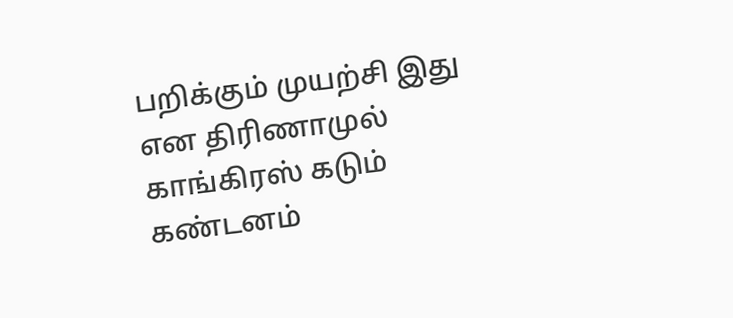பறிக்கும் முயற்சி இது என திரிணாமுல் காங்கிரஸ் கடும் கண்டனம்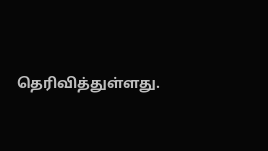தெரிவித்துள்ளது.